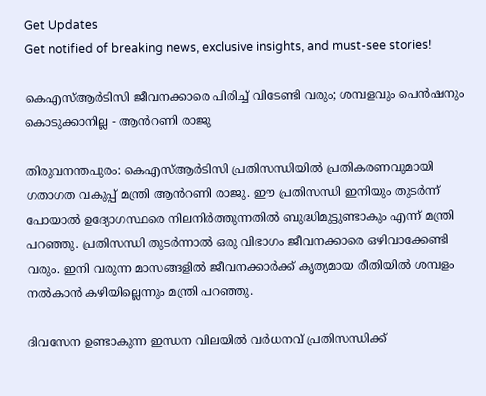Get Updates
Get notified of breaking news, exclusive insights, and must-see stories!

കെഎസ്ആ‍ർടിസി ജീവനക്കാരെ പിരിച്ച് വിടേണ്ടി വരും; ശമ്പളവും പെൻഷനും കൊടുക്കാനില്ല - ആൻറണി രാജു

തിരുവനന്തപുരം: കെഎസ്ആർടിസി പ്രതിസന്ധിയിൽ പ്രതികരണവുമായി ഗതാഗത വകുപ്പ് മന്ത്രി ആൻറണി രാജു. ഈ പ്രതിസന്ധി ഇനിയും തുടർന്ന് പോയാൽ ഉദ്യോഗസ്ഥരെ നിലനിർത്തുന്നതിൽ ബുദ്ധിമുട്ടുണ്ടാകും എന്ന് മന്ത്രി പറഞ്ഞു. പ്രതിസന്ധി തുടർന്നാൽ ഒരു വിഭാഗം ജീവനക്കാരെ ഒഴിവാക്കേണ്ടി വരും. ഇനി വരുന്ന മാസങ്ങളിൽ ജീവനക്കാർക്ക് കൃത്യമായ രീതിയിൽ ശമ്പളം നൽകാൻ കഴിയില്ലെന്നും മന്ത്രി പറഞ്ഞു.

ദിവസേന ഉണ്ടാകുന്ന ഇന്ധന വിലയിൽ വർധനവ് പ്രതിസന്ധിക്ക്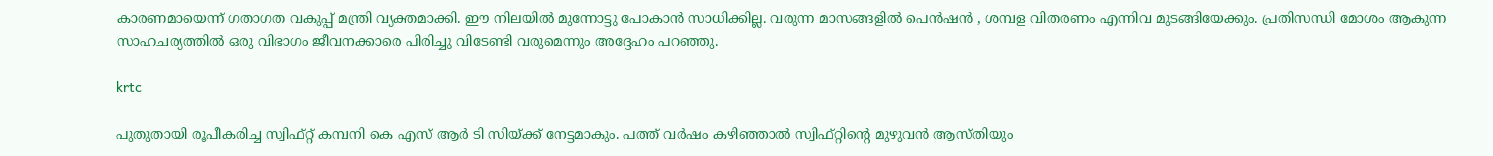കാരണമായെന്ന് ഗതാഗത വകുപ്പ് മന്ത്രി വ്യക്തമാക്കി. ഈ നിലയിൽ മുന്നോട്ടു പോകാൻ സാധിക്കില്ല. വരുന്ന മാസങ്ങളിൽ പെൻഷൻ , ശമ്പള വിതരണം എന്നിവ മുടങ്ങിയേക്കും. പ്രതിസന്ധി മോശം ആകുന്ന സാഹചര്യത്തിൽ ഒരു വിഭാഗം ജീവനക്കാരെ പിരിച്ചു വിടേണ്ടി വരുമെന്നും അദ്ദേഹം പറഞ്ഞു.

krtc

പുതുതായി രൂപീകരിച്ച സ്വിഫ്റ്റ് കമ്പനി കെ എസ് ആർ ടി സിയ്ക്ക് നേട്ടമാകും. പത്ത് വർഷം കഴിഞ്ഞാൽ സ്വിഫ്റ്റിന്റെ മുഴുവൻ ആസ്തിയും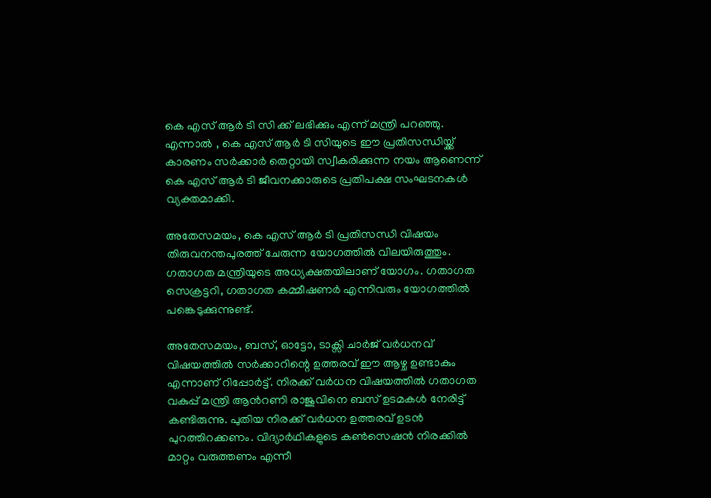കെ എസ് ആർ ടി സി ക്ക് ലഭിക്കും എന്ന് മന്ത്രി പറഞ്ഞു. എന്നാൽ , കെ എസ് ആ‍ർ ടി സിയുടെ ഈ പ്രതിസന്ധിയ്ക്ക് കാരണം സർക്കാർ തെറ്റായി സ്വീകരിക്കുന്ന നയം ആണെന്ന് കെ എസ് ആർ ടി ജീവനക്കാരുടെ പ്രതിപക്ഷ സംഘടനകൾ വ്യക്തമാക്കി.

അതേസമയം, കെ എസ് ആർ ടി പ്രതിസന്ധി വിഷയം തിരുവനന്തപുരത്ത് ചേരുന്ന യോഗത്തിൽ വിലയിരുത്തും. ഗതാഗത മന്ത്രിയുടെ അധ്യക്ഷതയിലാണ് യോഗം. ഗതാഗത സെക്രട്ടറി, ഗതാഗത കമ്മീഷണർ എന്നിവരും യോഗത്തിൽ പങ്കെടുക്കുന്നുണ്ട്.

അതേസമയം, ബസ്, ഓട്ടോ, ടാക്സി ചാർജ് വർധനവ് വിഷയത്തിൽ സർക്കാറിന്റെ ഉത്തരവ് ഈ ആഴ്ച ഉണ്ടാകും എന്നാണ് റിപ്പോർട്ട്. നിരക്ക് വർധന വിഷയത്തിൽ ഗതാഗത വകുപ്പ് മന്ത്രി ആൻറണി രാജുവിനെ ബസ് ഉടമകൾ നേരിട്ട് കണ്ടിരുന്നു. പുതിയ നിരക്ക് വർധന ഉത്തരവ് ഉടൻ പുറത്തിറക്കണം. വിദ്യാർഥികളുടെ കൺസെഷൻ നിരക്കിൽ മാറ്റം വരുത്തണം എന്നീ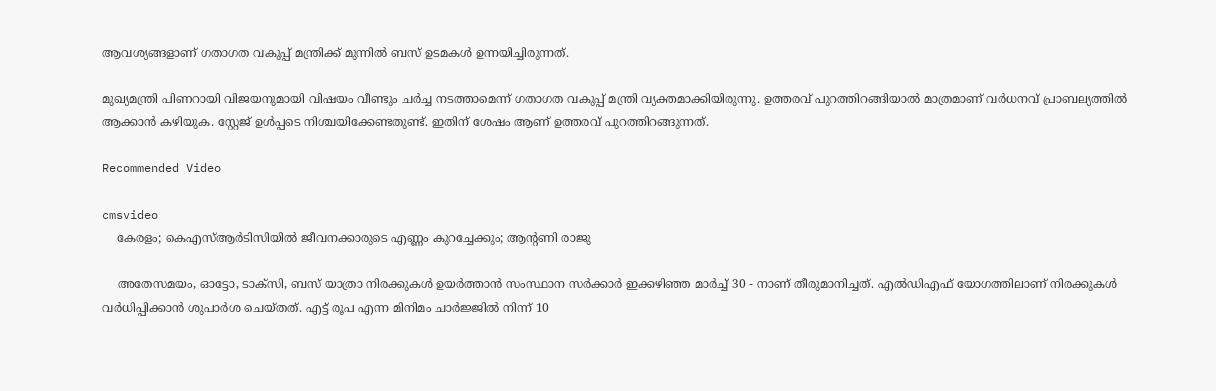ആവശ്യങ്ങളാണ് ഗതാഗത വകുപ്പ് മന്ത്രിക്ക് മുന്നിൽ ബസ് ഉടമകൾ ഉന്നയിച്ചിരുന്നത്.

മുഖ്യമന്ത്രി പിണറായി വിജയനുമായി വിഷയം വീണ്ടും ചർച്ച നടത്താമെന്ന് ഗതാഗത വകുപ്പ് മന്ത്രി വ്യക്തമാക്കിയിരുന്നു. ഉത്തരവ് പുറത്തിറങ്ങിയാൽ മാത്രമാണ് വർധനവ് പ്രാബല്യത്തിൽ ആക്കാൻ കഴിയുക. സ്റ്റേജ് ഉൾപ്പടെ നിശ്ചയിക്കേണ്ടതുണ്ട്. ഇതിന് ശേഷം ആണ് ഉത്തരവ് പുറത്തിറങ്ങുന്നത്.

Recommended Video

cmsvideo
    കേരളം; കെഎസ്ആര്‍ടിസിയില്‍ ജീവനക്കാരുടെ എണ്ണം കുറച്ചേക്കും; ആന്റണി രാജു

    അതേസമയം, ഓട്ടോ, ടാക്‌സി, ബസ് യാത്രാ നിരക്കുകള്‍ ഉയർത്താൻ സംസ്ഥാന സര്‍ക്കാര്‍ ഇക്കഴിഞ്ഞ മാർച്ച് 30 - നാണ് തീരുമാനിച്ചത്. എല്‍ഡിഎഫ് യോഗത്തിലാണ് നിരക്കുകള്‍ വര്‍ധിപ്പിക്കാൻ ശുപാര്‍ശ ചെയ്തത്. എട്ട് രൂപ എന്ന മിനിമം ചാർജ്ജിൽ നിന്ന് 10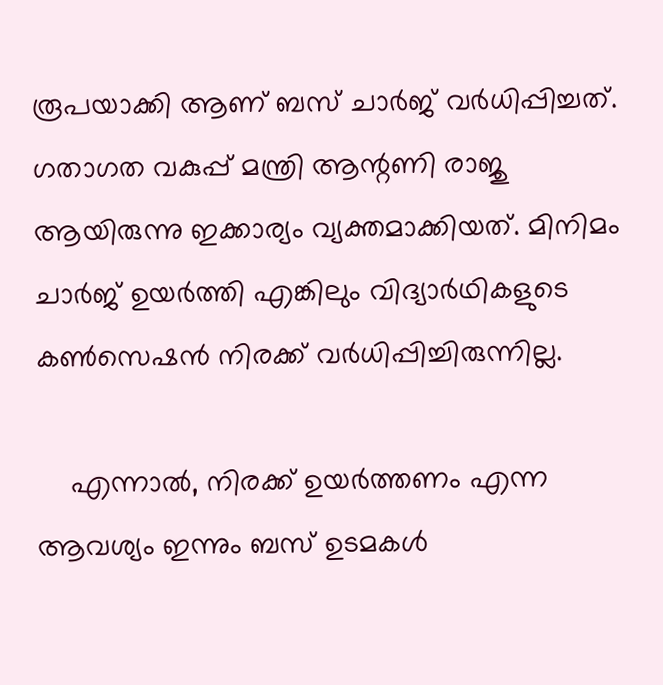രൂപയാക്കി ആണ് ബസ് ചാര്‍ജ് വർധിപ്പിച്ചത്. ഗതാഗത വകുപ്പ് മന്ത്രി ആന്റണി രാജു ആയിരുന്നു ഇക്കാര്യം വ്യക്തമാക്കിയത്. മിനിമം ചാർജ് ഉയർത്തി എങ്കിലും വിദ്യാര്‍ഥികളുടെ കൺസെഷൻ നിരക്ക് വര്‍ധിപ്പിച്ചിരുന്നില്ല.

    എന്നാൽ, നിരക്ക് ഉയർത്തണം എന്ന ആവശ്യം ഇന്നും ബസ് ഉടമകൾ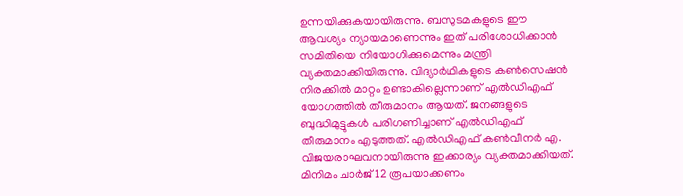ഉന്നയിക്കുകയായിരുന്നു. ബസുടമകളുടെ ഈ ആവശ്യം ന്യായമാണെന്നും ഇത് പരിശോധിക്കാന്‍ സമിതിയെ നിയോഗിക്കുമെന്നും മന്ത്രി വ്യക്തമാക്കിയിരുന്നു. വിദ്യാർഥികളുടെ കൺസെഷൻ നിരക്കിൽ മാറ്റം ഉണ്ടാകില്ലെന്നാണ് എൽഡിഎഫ് യോഗത്തിൽ തീരുമാനം ആയത്. ജനങ്ങളുടെ ബുദ്ധിമുട്ടുകൾ പരിഗണിച്ചാണ് എൽഡിഎഫ് തീരുമാനം എടുത്തത്. എൽഡിഎഫ് കൺവീനർ എ. വിജയരാഘവനായിരുന്നു ഇക്കാര്യം വ്യക്തമാക്കിയത്. മിനിമം ചാർജ് 12 രൂപയാക്കണം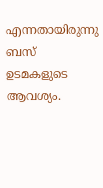എന്നതായിരുന്നു ബസ് ഉടമകളുടെ ആവശ്യം.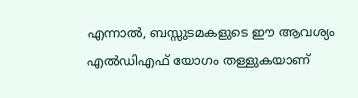എന്നാൽ, ബസ്സുടമകളുടെ ഈ ആവശ്യം എൽഡിഎഫ് യോഗം തള്ളുകയാണ്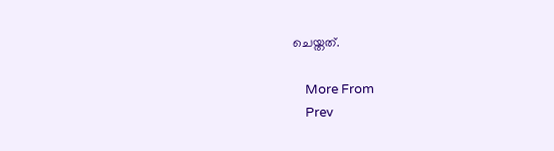ചെയ്തത്.

    More From
    Prev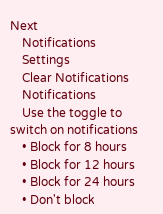Next
    Notifications
    Settings
    Clear Notifications
    Notifications
    Use the toggle to switch on notifications
    • Block for 8 hours
    • Block for 12 hours
    • Block for 24 hours
    • Don't block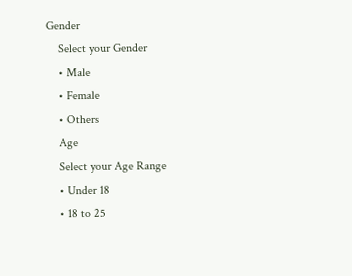Gender
    Select your Gender
    • Male
    • Female
    • Others
    Age
    Select your Age Range
    • Under 18
    • 18 to 25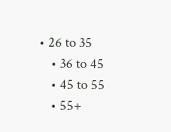• 26 to 35
    • 36 to 45
    • 45 to 55
    • 55+